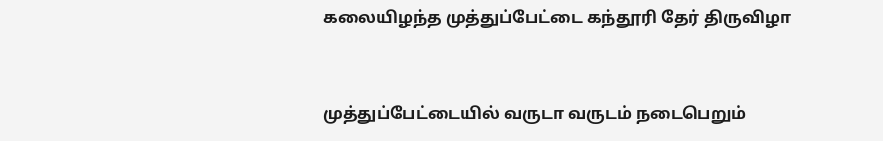கலையிழந்த முத்துப்பேட்டை கந்தூரி தேர் திருவிழா


முத்துப்பேட்டையில் வருடா வருடம் நடைபெறும்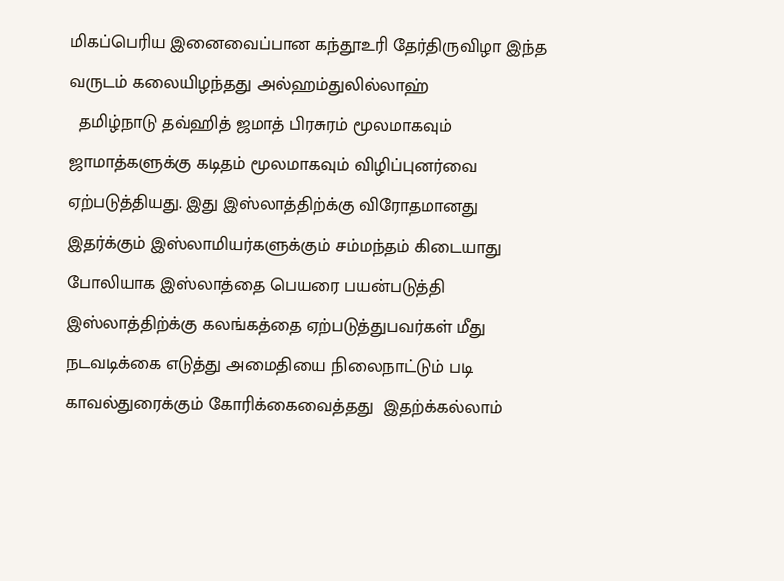மிகப்பெரிய இனைவைப்பான கந்தூஉரி தேர்திருவிழா இந்த வருடம் கலையிழந்தது அல்ஹம்துலில்லாஹ்
  தமிழ்நாடு தவ்ஹித் ஜமாத் பிரசுரம் மூலமாகவும் ஜாமாத்களுக்கு கடிதம் மூலமாகவும் விழிப்புனர்வை ஏற்படுத்தியது. இது இஸ்லாத்திற்க்கு விரோதமானது இதர்க்கும் இஸ்லாமியர்களுக்கும் சம்மந்தம் கிடையாது போலியாக இஸ்லாத்தை பெயரை பயன்படுத்தி இஸ்லாத்திற்க்கு கலங்கத்தை ஏற்படுத்துபவர்கள் மீது நடவடிக்கை எடுத்து அமைதியை நிலைநாட்டும் படி காவல்துரைக்கும் கோரிக்கைவைத்தது  இதற்க்கல்லாம்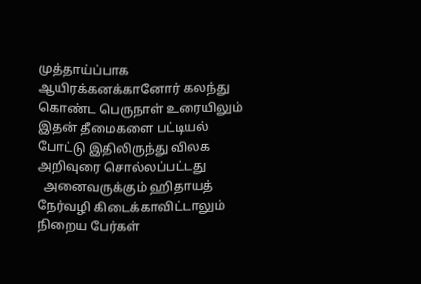முத்தாய்ப்பாக ஆயிரக்கனக்கானோர் கலந்து கொண்ட பெருநாள் உரையிலும் இதன் தீமைகளை பட்டியல் போட்டு இதிலிருந்து விலக அறிவுரை சொல்லப்பட்டது
  அனைவருக்கும் ஹிதாயத் நேர்வழி கிடைக்காவிட்டாலும் நிறைய பேர்கள்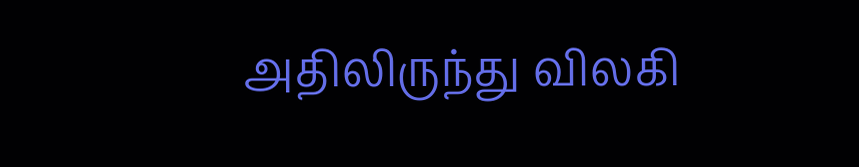அதிலிருந்து விலகி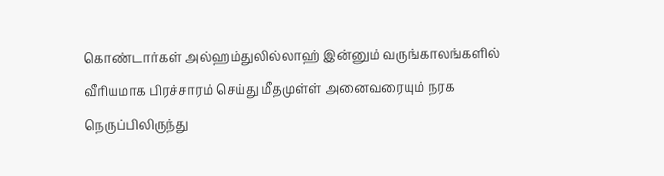கொண்டார்கள் அல்ஹம்துலில்லாஹ் இன்னும் வருங்காலங்களில் வீரியமாக பிரச்சாரம் செய்து மீதமுள்ள் அனைவரையும் நரக நெருப்பிலிருந்து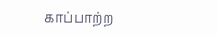காப்பாற்ற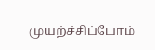முயற்ச்சிப்போம்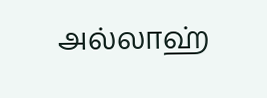அல்லாஹ்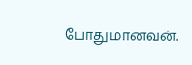போதுமானவன்.